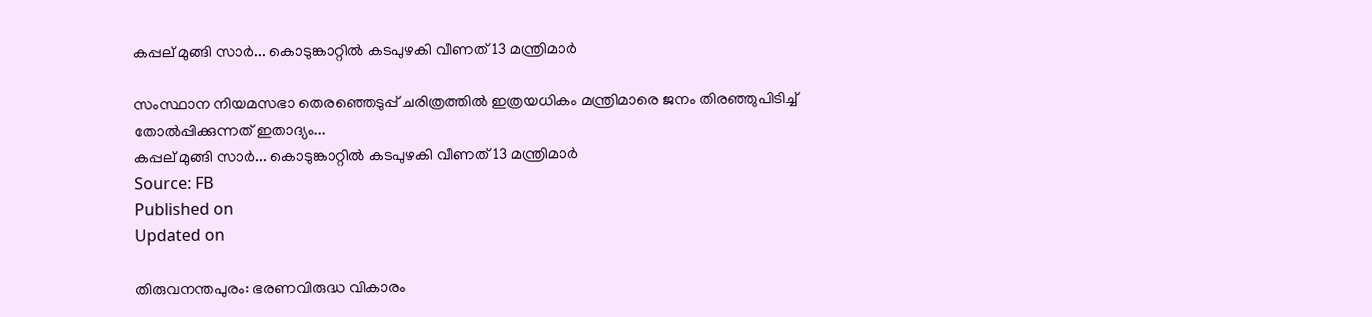കപ്പല് മുങ്ങി സാർ... കൊടുങ്കാറ്റിൽ കടപുഴകി വീണത് 13 മന്ത്രിമാർ

സംസ്ഥാന നിയമസഭാ തെരഞ്ഞെടുപ്പ് ചരിത്രത്തില്‍ ഇത്രയധികം മന്ത്രിമാരെ ജനം തിരഞ്ഞുപിടിച്ച് തോല്‍പ്പിക്കുന്നത് ഇതാദ്യം...
കപ്പല് മുങ്ങി സാർ... കൊടുങ്കാറ്റിൽ കടപുഴകി വീണത് 13 മന്ത്രിമാർ
Source: FB
Published on
Updated on

തിരുവനന്തപുരം: ഭരണവിരുദ്ധ വികാരം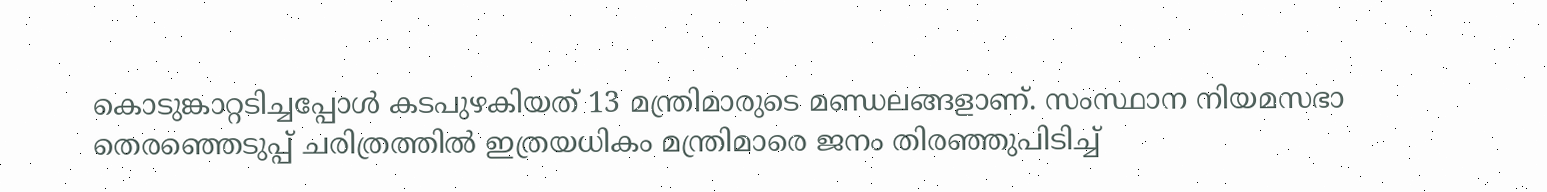കൊടുങ്കാറ്റടിച്ചപ്പോള്‍ കടപുഴകിയത് 13 മന്ത്രിമാരുടെ മണ്ഡലങ്ങളാണ്. സംസ്ഥാന നിയമസഭാ തെരഞ്ഞെടുപ്പ് ചരിത്രത്തില്‍ ഇത്രയധികം മന്ത്രിമാരെ ജനം തിരഞ്ഞുപിടിച്ച്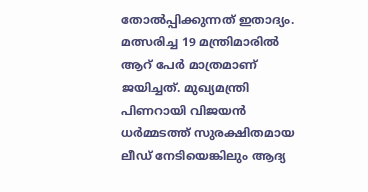തോല്‍പ്പിക്കുന്നത് ഇതാദ്യം. മത്സരിച്ച 19 മന്ത്രിമാരില്‍ ആറ് പേര്‍ മാത്രമാണ് ജയിച്ചത്. മുഖ്യമന്ത്രി പിണറായി വിജയന്‍ ധര്‍മ്മടത്ത് സുരക്ഷിതമായ ലീഡ് നേടിയെങ്കിലും ആദ്യ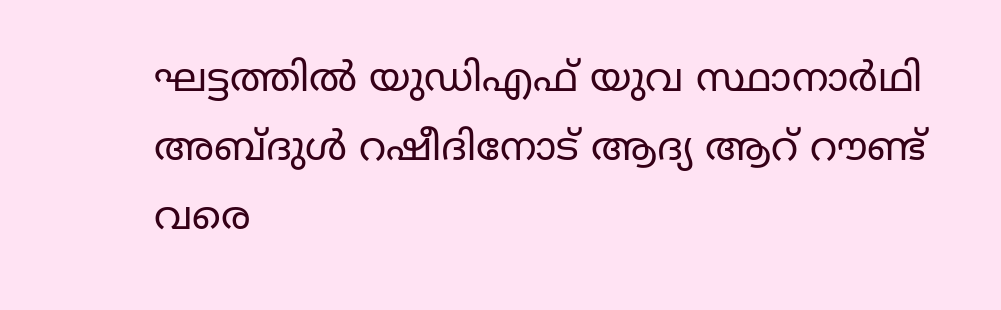ഘട്ടത്തില്‍ യുഡിഎഫ് യുവ സ്ഥാനാര്‍ഥി അബ്ദുള്‍ റഷീദിനോട് ആദ്യ ആറ് റൗണ്ട് വരെ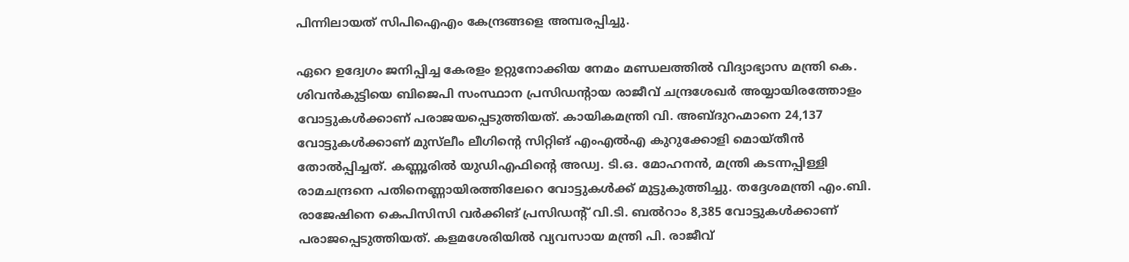പിന്നിലായത് സിപിഐഎം കേന്ദ്രങ്ങളെ അമ്പരപ്പിച്ചു.

ഏറെ ഉദ്വേഗം ജനിപ്പിച്ച കേരളം ഉറ്റുനോക്കിയ നേമം മണ്ഡലത്തിൽ വിദ്യാഭ്യാസ മന്ത്രി കെ. ശിവൻകുട്ടിയെ ബിജെപി സംസ്ഥാന പ്രസിഡന്റായ രാജീവ് ചന്ദ്രശേഖർ അയ്യായിരത്തോളം വോട്ടുകൾക്കാണ് പരാജയപ്പെടുത്തിയത്. കായികമന്ത്രി വി. അബ്ദുറഹ്മാനെ 24,137 വോട്ടുകൾക്കാണ് മുസ്‍ലീം ലീഗിന്റെ സിറ്റിങ് എംഎൽഎ കുറുക്കോളി മൊയ്തീൻ തോൽപ്പിച്ചത്. കണ്ണൂരിൽ യുഡിഎഫിന്റെ അഡ്വ. ടി.ഒ. മോഹനൻ, മന്ത്രി കടന്നപ്പിള്ളി രാമചന്ദ്രനെ പതിനെണ്ണായിരത്തിലേറെ വോട്ടുകൾക്ക് മുട്ടുകുത്തിച്ചു. തദ്ദേശമന്ത്രി എം.ബി. രാജേഷിനെ കെപിസിസി വർക്കിങ് പ്രസിഡന്റ് വി.ടി. ബൽറാം 8,385 വോട്ടുകൾക്കാണ് പരാജപ്പെടുത്തിയത്. കളമശേരിയിൽ വ്യവസായ മന്ത്രി പി. രാജീവ്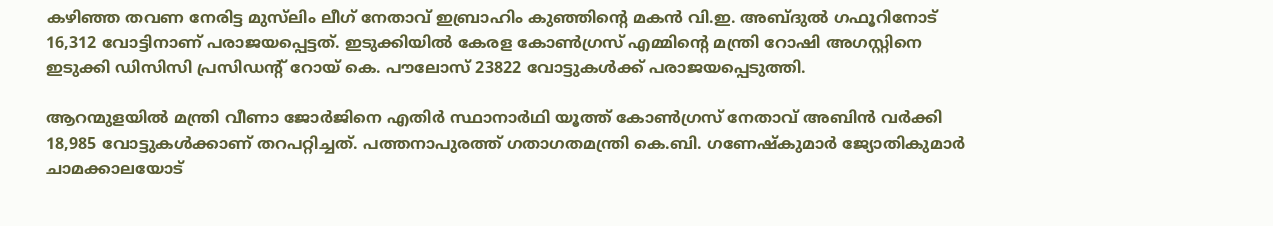കഴിഞ്ഞ തവണ നേരിട്ട മുസ്‍ലിം ലീഗ് നേതാവ് ഇബ്രാഹിം കുഞ്ഞിന്റെ മകൻ വി.ഇ. അബ്ദുൽ ഗഫൂറിനോട് 16,312 വോട്ടിനാണ് പരാജയപ്പെട്ടത്. ഇടുക്കിയിൽ കേരള കോൺഗ്രസ് എമ്മിന്റെ മന്ത്രി റോഷി അഗസ്റ്റിനെ ഇടുക്കി ഡിസിസി പ്രസിഡന്റ് റോയ് കെ. പൗലോസ് 23822 വോട്ടുകൾക്ക് പരാജയപ്പെടുത്തി.

ആറന്മുളയിൽ മന്ത്രി വീണാ ജോർജിനെ എതിർ സ്ഥാനാർഥി യൂത്ത് കോൺഗ്രസ് നേതാവ് അബിൻ വർക്കി 18,985 വോട്ടുകൾക്കാണ് തറപറ്റിച്ചത്. പത്തനാപുരത്ത് ഗതാഗതമന്ത്രി കെ.ബി. ഗണേഷ്‍കുമാർ ജ്യോതികുമാർ ചാമക്കാലയോട്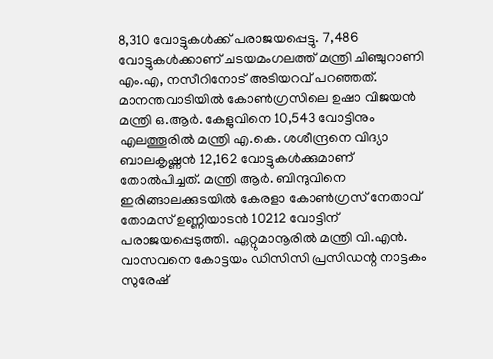8,310 വോട്ടുകൾക്ക് പരാജയപ്പെട്ടു. 7,486 വോട്ടുകൾക്കാണ് ചടയമംഗലത്ത് മന്ത്രി ചിഞ്ചുറാണി എം.എ, നസീറിനോട് അടിയറവ് പറഞ്ഞത്. മാനന്തവാടിയിൽ കോൺഗ്രസിലെ ഉഷാ വിജയൻ മന്ത്രി ഒ.ആർ. കേളുവിനെ 10,543 വോട്ടിനും എലത്തൂരിൽ മന്ത്രി എ.കെ. ശശീന്ദ്രനെ വിദ്യാ ബാലകൃഷ്ണൻ 12,162 വോട്ടുകൾക്കുമാണ് തോൽപിച്ചത്. മന്ത്രി ആർ. ബിന്ദുവിനെ ഇരിങ്ങാലക്കുടയിൽ കേരളാ കോൺഗ്രസ് നേതാവ് തോമസ് ഉണ്ണിയാടൻ 10212 വോട്ടിന് പരാജയപ്പെടുത്തി. ഏറ്റുമാനൂരിൽ മന്ത്രി വി.എൻ. വാസവനെ കോട്ടയം ഡിസിസി പ്രസിഡന്റ നാട്ടകം സുരേഷ്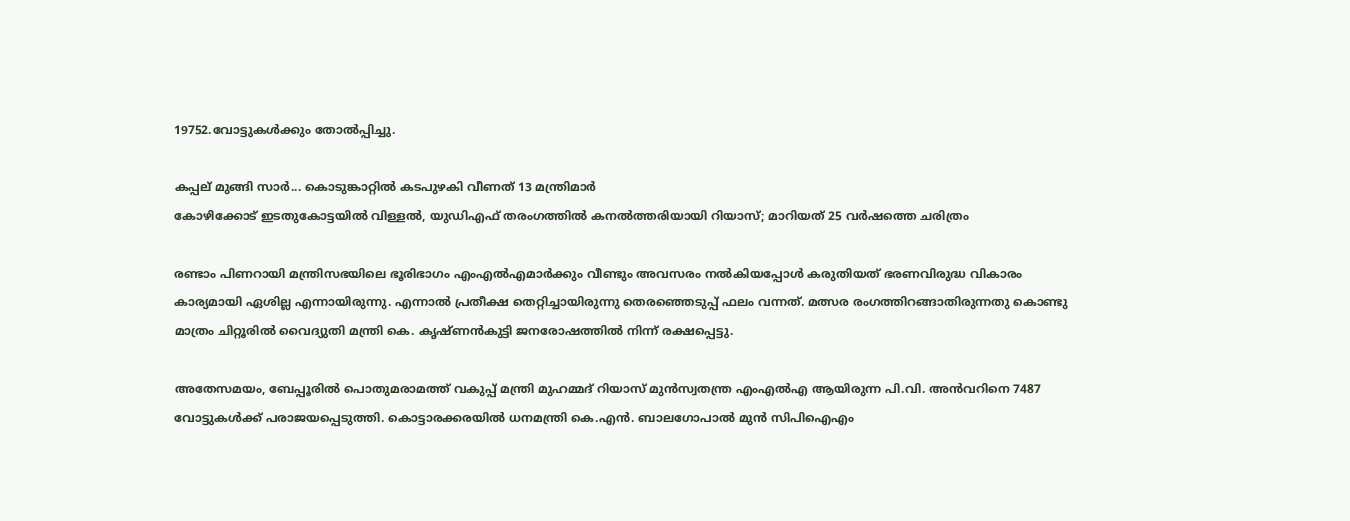19752.വോട്ടുകൾക്കും തോൽപ്പിച്ചു.

കപ്പല് മുങ്ങി സാർ... കൊടുങ്കാറ്റിൽ കടപുഴകി വീണത് 13 മന്ത്രിമാർ
കോഴിക്കോട് ഇടതുകോട്ടയില്‍ വിള്ളല്‍, യുഡിഎഫ് തരംഗത്തില്‍ കനല്‍ത്തരിയായി റിയാസ്; മാറിയത് 25 വര്‍ഷത്തെ ചരിത്രം

രണ്ടാം പിണറായി മന്ത്രിസഭയിലെ ഭൂരിഭാഗം എംഎല്‍എമാര്‍ക്കും വീണ്ടും അവസരം നല്‍കിയപ്പോള്‍ കരുതിയത് ഭരണവിരുദ്ധ വികാരം കാര്യമായി ഏശില്ല എന്നായിരുന്നു. എന്നാല്‍ പ്രതീക്ഷ തെറ്റിച്ചായിരുന്നു തെരഞ്ഞെടുപ്പ് ഫലം വന്നത്. മത്സര രംഗത്തിറങ്ങാതിരുന്നതു കൊണ്ടു മാത്രം ചിറ്റൂരില്‍ വൈദ്യുതി മന്ത്രി കെ. കൃഷ്ണന്‍കുട്ടി ജനരോഷത്തില്‍ നിന്ന് രക്ഷപ്പെട്ടു.

അതേസമയം, ബേപ്പൂരിൽ പൊതുമരാമത്ത് വകുപ്പ് മന്ത്രി മുഹമ്മദ് റിയാസ് മുൻസ്വതന്ത്ര എംഎൽഎ ആയിരുന്ന പി.വി. അൻവറിനെ 7487 വോട്ടുകൾക്ക് പരാജയപ്പെടുത്തി. കൊട്ടാരക്കരയിൽ ധനമന്ത്രി കെ.എൻ. ബാലഗോപാൽ മുൻ സിപിഐഎം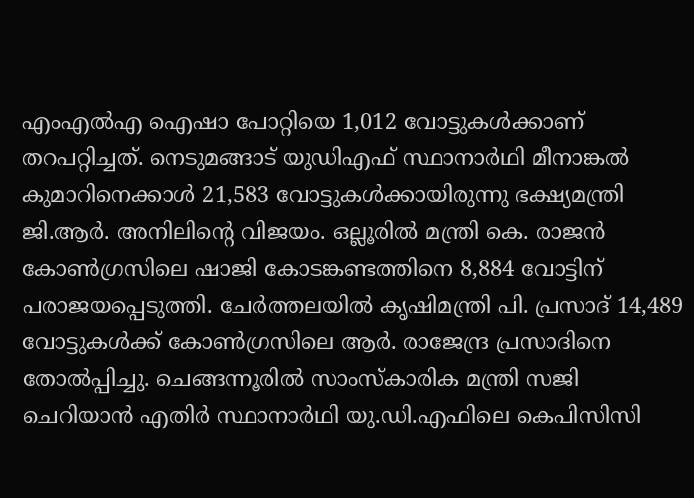എംഎൽഎ ഐഷാ പോറ്റിയെ 1,012 വോട്ടുകൾക്കാണ് തറപറ്റിച്ചത്. നെടുമങ്ങാട് യുഡിഎഫ് സ്ഥാനാർഥി മീനാങ്കൽ കുമാറിനെക്കാൾ 21,583 വോട്ടുകൾക്കായിരുന്നു ഭക്ഷ്യമന്ത്രി ജി.ആർ. അനിലിന്റെ വിജയം. ഒല്ലൂരിൽ മന്ത്രി കെ. രാജൻ കോൺഗ്രസിലെ ഷാജി കോടങ്കണ്ടത്തിനെ 8,884 വോട്ടിന് പരാജയപ്പെടുത്തി. ചേർത്തലയിൽ കൃഷിമന്ത്രി പി. പ്രസാദ് 14,489 വോട്ടുകൾക്ക് കോൺഗ്രസിലെ ആർ. രാജേന്ദ്ര പ്രസാദിനെ തോൽപ്പിച്ചു. ചെങ്ങന്നൂരിൽ സാംസ്കാരിക മന്ത്രി സജി ചെറിയാൻ എതിർ സ്ഥാനാർഥി യു.ഡി.എഫിലെ കെപിസിസി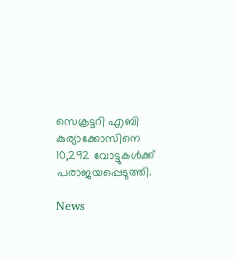സെക്രട്ടറി എബി കുര്യാക്കോസിനെ 10,292 വോട്ടുകൾക്ക് പരാജയപ്പെടുത്തി.

News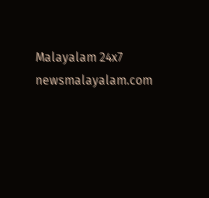Malayalam 24x7
newsmalayalam.com